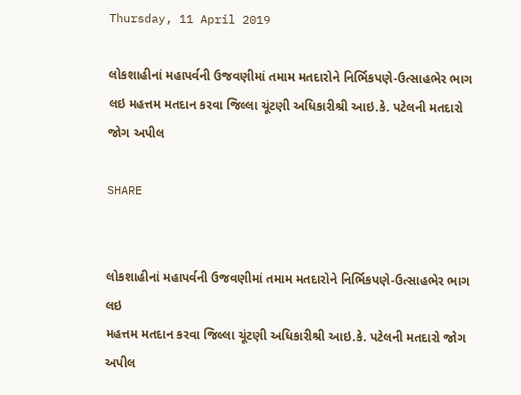Thursday, 11 April 2019

લોકશાહીનાં મહાપર્વની ઉજવણીમાં તમામ મતદારોને નિર્ભિકપણે-ઉત્સાહભેર ભાગ લઇ મહત્તમ મતદાન કરવા જિલ્લા ચૂંટણી અધિકારીશ્રી આઇ.કે. પટેલની મતદારો જોગ અપીલ

SHARE


લોકશાહીનાં મહાપર્વની ઉજવણીમાં તમામ મતદારોને નિર્ભિકપણે-ઉત્સાહભેર ભાગ લઇ
મહત્તમ મતદાન કરવા જિલ્લા ચૂંટણી અધિકારીશ્રી આઇ.કે. પટેલની મતદારો જોગ અપીલ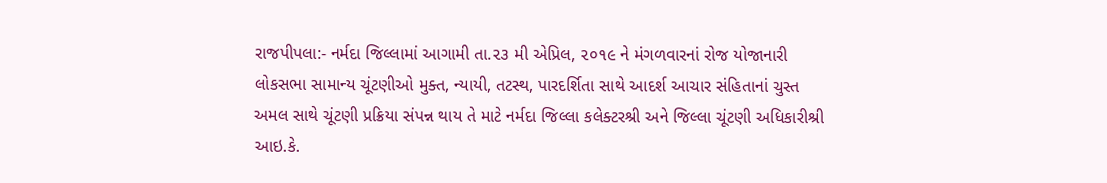રાજપીપલા:- નર્મદા જિલ્લામાં આગામી તા.૨૩ મી એપ્રિલ, ૨૦૧૯ ને મંગળવારનાં રોજ યોજાનારી લોકસભા સામાન્ય ચૂંટણીઓ મુક્ત, ન્યાયી, તટસ્થ, પારદર્શિતા સાથે આદર્શ આચાર સંહિતાનાં ચુસ્ત અમલ સાથે ચૂંટણી પ્રક્રિયા સંપન્ન થાય તે માટે નર્મદા જિલ્લા કલેક્ટરશ્રી અને જિલ્લા ચૂંટણી અધિકારીશ્રી આઇ.કે.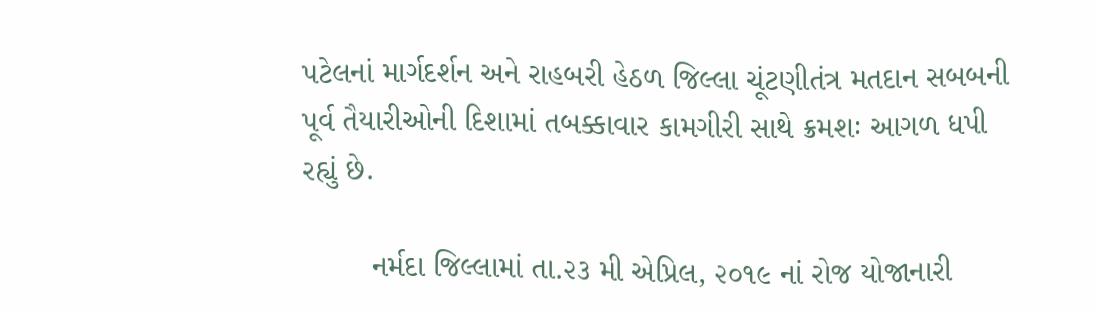પટેલનાં માર્ગદર્શન અને રાહબરી હેઠળ જિલ્લા ચૂંટણીતંત્ર મતદાન સબબની પૂર્વ તૈયારીઓની દિશામાં તબક્કાવાર કામગીરી સાથે ક્રમશઃ આગળ ધપી રહ્યું છે.

        નર્મદા જિલ્લામાં તા.૨૩ મી એપ્રિલ, ૨૦૧૯ નાં રોજ યોજાનારી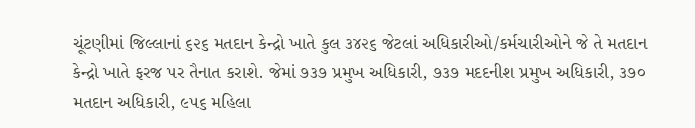ચૂંટણીમાં જિલ્લાનાં ૬૨૬ મતદાન કેન્દ્રો ખાતે કુલ ૩૪૨૬ જેટલાં અધિકારીઓ/કર્મચારીઓને જે તે મતદાન કેન્દ્રો ખાતે ફરજ પર તૈનાત કરાશે. જેમાં ૭૩૭ પ્રમુખ અધિકારી, ૭૩૭ મદદનીશ પ્રમુખ અધિકારી, ૩૭૦ મતદાન અધિકારી, ૯૫૬ મહિલા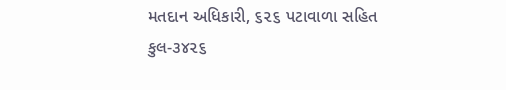મતદાન અધિકારી, ૬૨૬ પટાવાળા સહિત કુલ-૩૪૨૬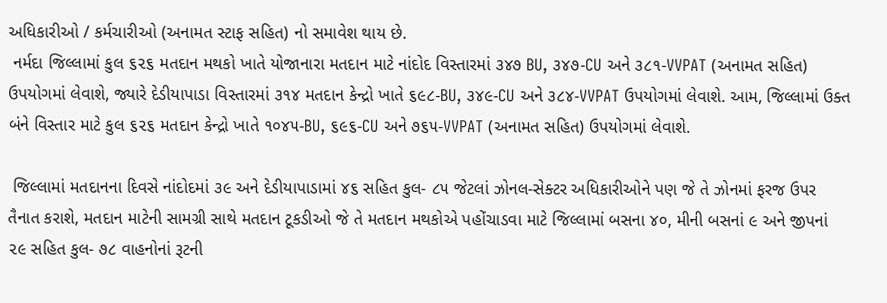અધિકારીઓ / કર્મચારીઓ (અનામત સ્ટાફ સહિત) નો સમાવેશ થાય છે.
 નર્મદા જિલ્લામાં કુલ ૬૨૬ મતદાન મથકો ખાતે યોજાનારા મતદાન માટે નાંદોદ વિસ્તારમાં ૩૪૭ BU, ૩૪૭-CU અને ૩૮૧-VVPAT (અનામત સહિત) ઉપયોગમાં લેવાશે, જ્યારે દેડીયાપાડા વિસ્તારમાં ૩૧૪ મતદાન કેન્દ્રો ખાતે ૬૯૮-BU, ૩૪૯-CU અને ૩૮૪-VVPAT ઉપયોગમાં લેવાશે. આમ, જિલ્લામાં ઉક્ત બંને વિસ્તાર માટે કુલ ૬૨૬ મતદાન કેન્દ્રો ખાતે ૧૦૪૫-BU, ૬૯૬-CU અને ૭૬૫-VVPAT (અનામત સહિત) ઉપયોગમાં લેવાશે.

 જિલ્લામાં મતદાનના દિવસે નાંદોદમાં ૩૯ અને દેડીયાપાડામાં ૪૬ સહિત કુલ- ૮૫ જેટલાં ઝોનલ-સેક્ટર અધિકારીઓને પણ જે તે ઝોનમાં ફરજ ઉપર તૈનાત કરાશે, મતદાન માટેની સામગ્રી સાથે મતદાન ટૂકડીઓ જે તે મતદાન મથકોએ પહોંચાડવા માટે જિલ્લામાં બસના ૪૦, મીની બસનાં ૯ અને જીપનાં ૨૯ સહિત કુલ- ૭૮ વાહનોનાં રૂટની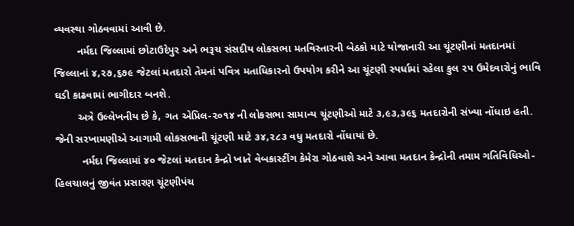વ્યવસ્થા ગોઠવવામાં આવી છે.
        નર્મદા જિલ્લામાં છોટાઉદેપુર અને ભરૂચ સંસદીય લોકસભા મતવિસ્તારની બેઠકો માટે યોજાનારી આ ચૂંટણીનાં મતદાનમાં જિલ્લાનાં ૪,૨૭,૬૭૯ જેટલાં મતદારો તેમનાં પવિત્ર મતાધિકારનો ઉપયોગ કરીને આ ચૂંટણી સ્પર્ધામાં રહેલા કુલ ૨૫ ઉમેદવારોનું ભાવિ ઘડી કાઢવામાં ભાગીદાર બનશે.
        અત્રે ઉલ્લેખનીય છે કે, ગત એપ્રિલ-૨૦૧૪ ની લોકસભા સામાન્ય ચૂંટણીઓ માટે ૩,૯૩,૩૯૬ મતદારોની સંખ્યા નોંધાઇ હતી. જેની સરખામણીએ આગામી લોકસભાની ચૂંટણી માટે ૩૪,૨૮૩ વધુ મતદારો નોંધાયાં છે.
         નર્મદા જિલ્લામાં ૪૦ જેટલાં મતદાન કેન્દ્રો ખાતે વેબકાસ્ટીંગ કેમેરા ગોઠવાશે અને આવા મતદાન કેન્દ્રોની તમામ ગતિવિધિઓ-હિલચાલનું જીવંત પ્રસારણ ચૂંટણીપંચ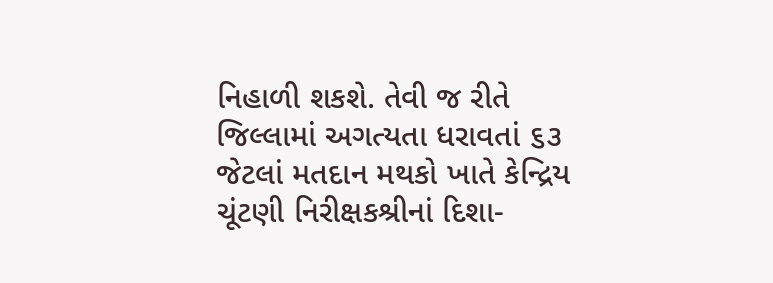નિહાળી શકશે. તેવી જ રીતે જિલ્લામાં અગત્યતા ધરાવતાં ૬૩ જેટલાં મતદાન મથકો ખાતે કેન્દ્રિય ચૂંટણી નિરીક્ષકશ્રીનાં દિશા-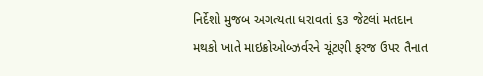નિર્દેશો મુજબ અગત્યતા ધરાવતાં ૬૩ જેટલાં મતદાન મથકો ખાતે માઇક્રોઓબ્ઝર્વરને ચૂંટણી ફરજ ઉપર તૈનાત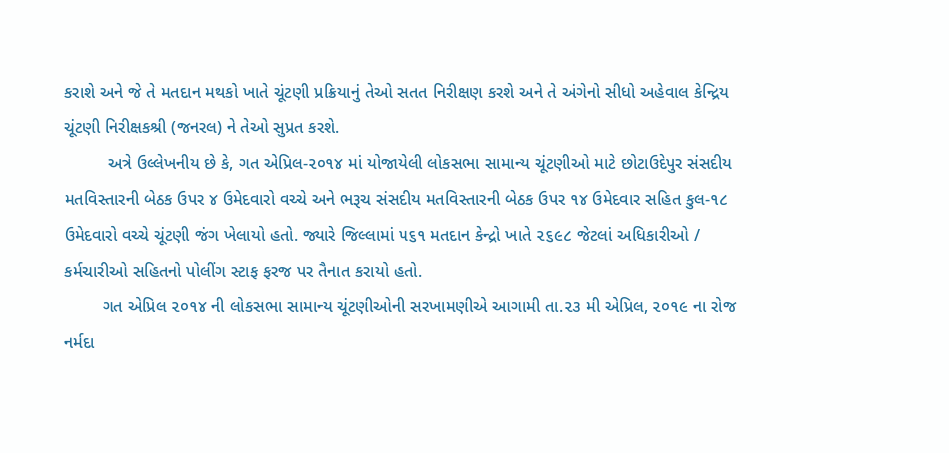કરાશે અને જે તે મતદાન મથકો ખાતે ચૂંટણી પ્રક્રિયાનું તેઓ સતત નિરીક્ષણ કરશે અને તે અંગેનો સીધો અહેવાલ કેન્દ્રિય ચૂંટણી નિરીક્ષકશ્રી (જનરલ) ને તેઓ સુપ્રત કરશે.
         અત્રે ઉલ્લેખનીય છે કે, ગત એપ્રિલ-૨૦૧૪ માં યોજાયેલી લોકસભા સામાન્ય ચૂંટણીઓ માટે છોટાઉદેપુર સંસદીય મતવિસ્તારની બેઠક ઉપર ૪ ઉમેદવારો વચ્ચે અને ભરૂચ સંસદીય મતવિસ્તારની બેઠક ઉપર ૧૪ ઉમેદવાર સહિત કુલ-૧૮ ઉમેદવારો વચ્ચે ચૂંટણી જંગ ખેલાયો હતો. જ્યારે જિલ્લામાં ૫૬૧ મતદાન કેન્દ્રો ખાતે ૨૬૯૮ જેટલાં અધિકારીઓ / કર્મચારીઓ સહિતનો પોલીંગ સ્ટાફ ફરજ પર તૈનાત કરાયો હતો.
        ગત એપ્રિલ ૨૦૧૪ ની લોકસભા સામાન્ય ચૂંટણીઓની સરખામણીએ આગામી તા.૨૩ મી એપ્રિલ, ૨૦૧૯ ના રોજ નર્મદા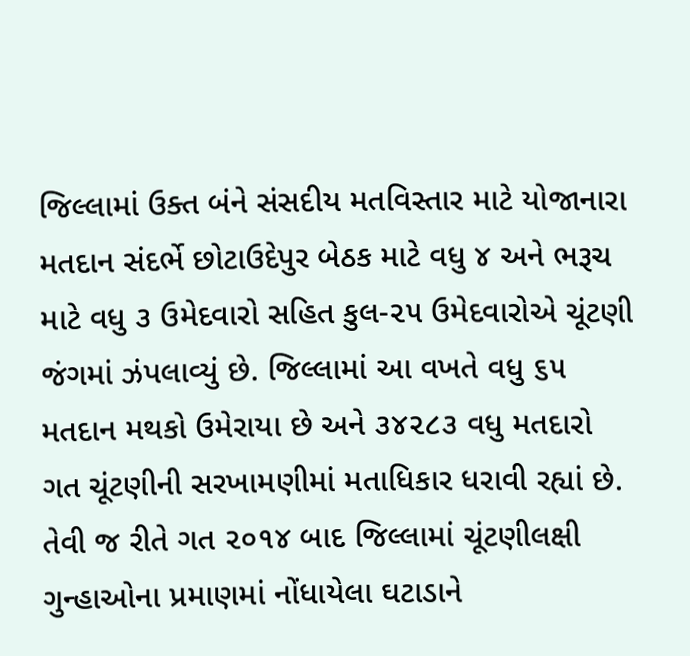જિલ્લામાં ઉક્ત બંને સંસદીય મતવિસ્તાર માટે યોજાનારા મતદાન સંદર્ભે છોટાઉદેપુર બેઠક માટે વધુ ૪ અને ભરૂચ માટે વધુ ૩ ઉમેદવારો સહિત કુલ-૨૫ ઉમેદવારોએ ચૂંટણી જંગમાં ઝંપલાવ્યું છે. જિલ્લામાં આ વખતે વધુ ૬૫ મતદાન મથકો ઉમેરાયા છે અને ૩૪૨૮૩ વધુ મતદારો ગત ચૂંટણીની સરખામણીમાં મતાધિકાર ધરાવી રહ્યાં છે. તેવી જ રીતે ગત ૨૦૧૪ બાદ જિલ્લામાં ચૂંટણીલક્ષી ગુન્હાઓના પ્રમાણમાં નોંધાયેલા ઘટાડાને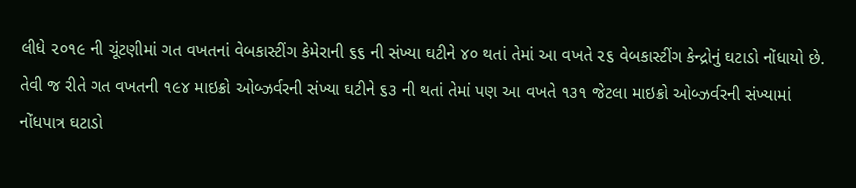લીધે ૨૦૧૯ ની ચૂંટણીમાં ગત વખતનાં વેબકાસ્ટીંગ કેમેરાની ૬૬ ની સંખ્યા ઘટીને ૪૦ થતાં તેમાં આ વખતે ૨૬ વેબકાસ્ટીંગ કેન્દ્રોનું ઘટાડો નોંધાયો છે. તેવી જ રીતે ગત વખતની ૧૯૪ માઇક્રો ઓબ્ઝર્વરની સંખ્યા ઘટીને ૬૩ ની થતાં તેમાં પણ આ વખતે ૧૩૧ જેટલા માઇક્રો ઓબ્ઝર્વરની સંખ્યામાં નોંધપાત્ર ઘટાડો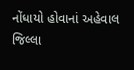નોંધાયો હોવાનાં અહેવાલ જિલ્લા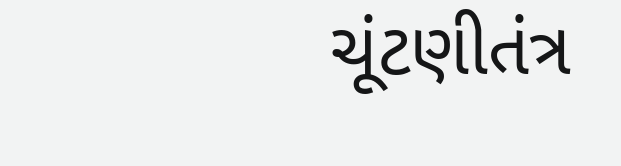ચૂંટણીતંત્ર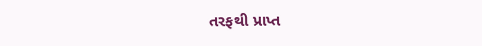તરફથી પ્રાપ્ત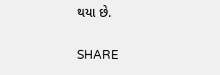થયા છે.

SHARE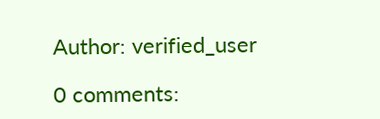Author: verified_user

0 comments: